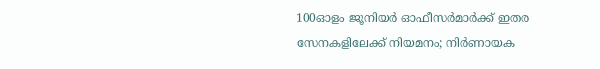100ഓളം ജൂനിയര്‍ ഓഫീസര്‍മാര്‍ക്ക് ഇതര സേനകളിലേക്ക് നിയമനം; നിര്‍ണായക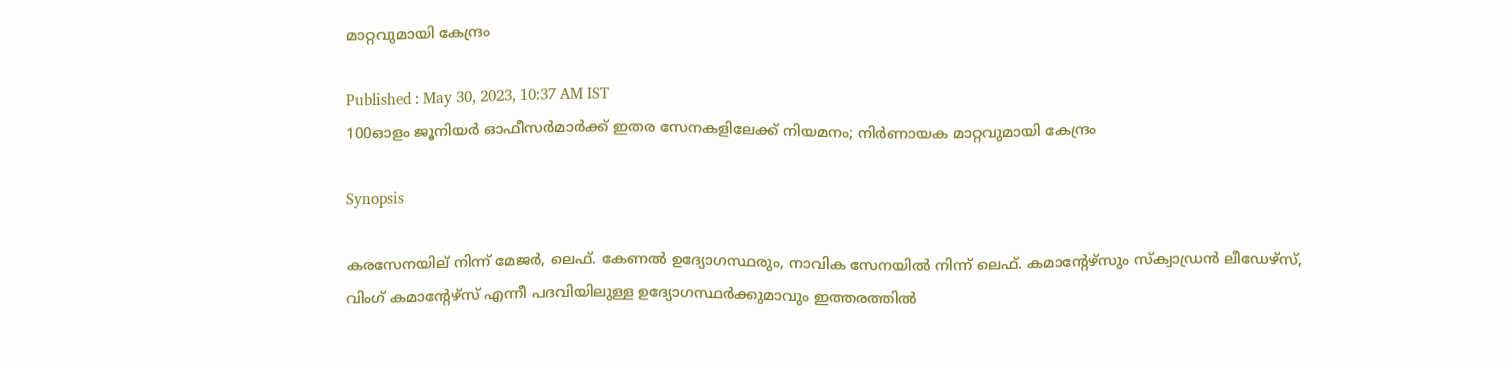മാറ്റവുമായി കേന്ദ്രം

Published : May 30, 2023, 10:37 AM IST
100ഓളം ജൂനിയര്‍ ഓഫീസര്‍മാര്‍ക്ക് ഇതര സേനകളിലേക്ക് നിയമനം; നിര്‍ണായക മാറ്റവുമായി കേന്ദ്രം

Synopsis

കരസേനയില് നിന്ന് മേജര്‍, ലെഫ്. കേണല്‍ ഉദ്യോഗസ്ഥരും, നാവിക സേനയില്‍ നിന്ന് ലെഫ്. കമാന്റേഴ്സും സ്ക്വാഡ്രന്‍ ലീഡേഴ്സ്, വിംഗ് കമാന്‍റേഴ്സ് എന്നീ പദവിയിലുള്ള ഉദ്യോഗസ്ഥര്‍ക്കുമാവും ഇത്തരത്തില്‍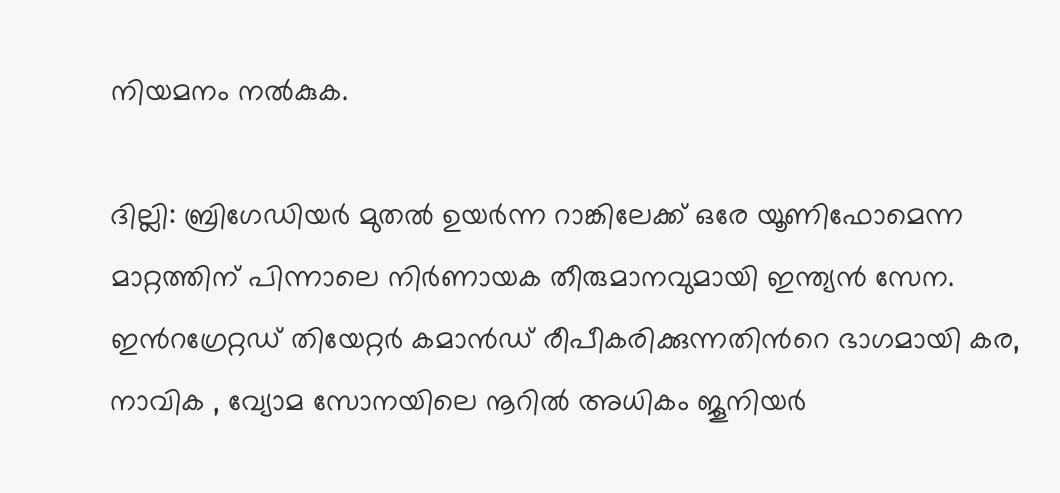നിയമനം നല്‍കുക.

ദില്ലി: ബ്രിഗേഡിയര്‍ മുതല്‍ ഉയര്‍ന്ന റാങ്കിലേക്ക് ഒരേ യൂണിഫോമെന്ന മാറ്റത്തിന് പിന്നാലെ നിര്‍ണായക തീരുമാനവുമായി ഇന്ത്യന്‍ സേന. ഇന്‍റഗ്രേറ്റഡ് തിയേറ്റര്‍ കമാന്‍ഡ് രീപീകരിക്കുന്നതിന്‍റെ ഭാഗമായി കര, നാവിക , വ്യോമ സോനയിലെ നൂറില്‍ അധികം ജൂനിയര്‍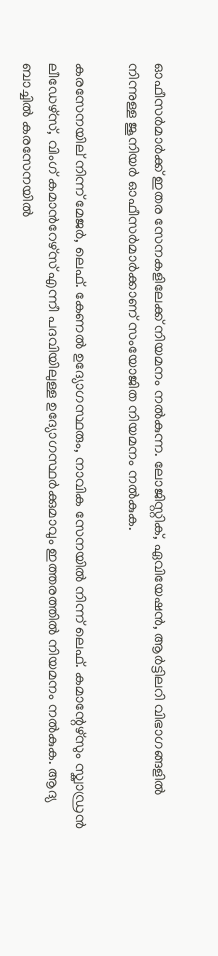ഓഫീസര്‍മാര്‍ക്ക് ഇതര സേനകളിലേക്ക് നിയമനം നല്‍കുന്ന. ലോജിസ്റ്റിക്, ഏവിയേഷന്‍, ആര്‍ട്ടിലറി വിഭാഗങ്ങളില്‍ നിന്നുള്ള ജൂനിയര്‍ ഓഫീസര്‍മാര്‍ക്കാണ് സംയോജിത നിയമനം നല്‍കുക.

കരസേനയില് നിന്ന് മേജര്‍, ലെഫ്. കേണല്‍ ഉദ്യോഗസ്ഥരും, നാവിക സേനയില്‍ നിന്ന് ലെഫ്. കമാന്റേഴ്സും സ്ക്വാഡ്രന്‍ ലീഡേഴ്സ്, വിംഗ് കമാന്‍റേഴ്സ് എന്നീ പദവിയിലുള്ള ഉദ്യോഗസ്ഥര്‍ക്കുമാവും ഇത്തരത്തില്‍ നിയമനം നല്‍കുക. ആദ്യ ബാച്ചില്‍ കരസേനയില്‍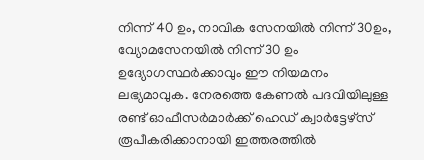നിന്ന് 40 ഉം, നാവിക സേനയില്‍ നിന്ന് 30ഉം, വ്യോമസേനയില്‍ നിന്ന് 30 ഉം ഉദ്യോഗസ്ഥര്‍ക്കാവും ഈ നിയമനം ലഭ്യമാവുക. നേരത്തെ കേണല്‍ പദവിയിലുള്ള രണ്ട് ഓഫീസര്‍മാര്‍ക്ക് ഹെഡ് ക്വാര്‍ട്ടേഴ്സ് രൂപീകരിക്കാനായി ഇത്തരത്തില്‍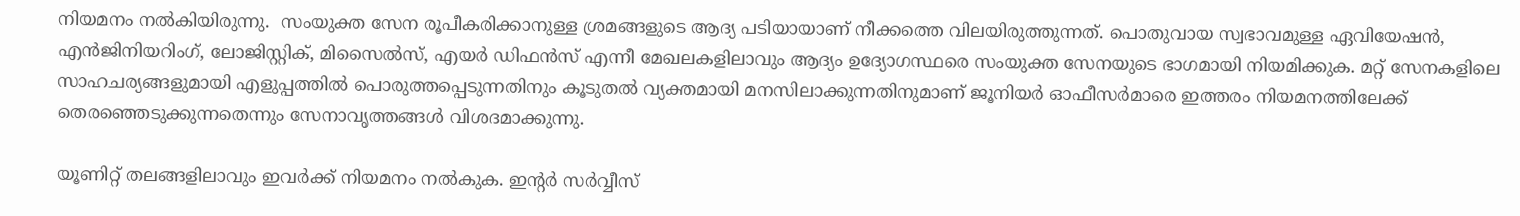നിയമനം നല്‍കിയിരുന്നു.  സംയുക്ത സേന രൂപീകരിക്കാനുള്ള ശ്രമങ്ങളുടെ ആദ്യ പടിയായാണ് നീക്കത്തെ വിലയിരുത്തുന്നത്. പൊതുവായ സ്വഭാവമുള്ള ഏവിയേഷന്‍, എന്‍ജിനിയറിംഗ്, ലോജിസ്റ്റിക്, മിസൈല്‍സ്, എയര്‍ ഡിഫന്‍സ് എന്നീ മേഖലകളിലാവും ആദ്യം ഉദ്യോഗസ്ഥരെ സംയുക്ത സേനയുടെ ഭാഗമായി നിയമിക്കുക. മറ്റ് സേനകളിലെ സാഹചര്യങ്ങളുമായി എളുപ്പത്തില്‍ പൊരുത്തപ്പെടുന്നതിനും കൂടുതല്‍ വ്യക്തമായി മനസിലാക്കുന്നതിനുമാണ് ജൂനിയര്‍ ഓഫീസര്‍മാരെ ഇത്തരം നിയമനത്തിലേക്ക് തെരഞ്ഞെടുക്കുന്നതെന്നും സേനാവൃത്തങ്ങള്‍ വിശദമാക്കുന്നു.

യൂണിറ്റ് തലങ്ങളിലാവും ഇവര്‍ക്ക് നിയമനം നല്‍കുക. ഇന്‍റര്‍ സര്‍വ്വീസ്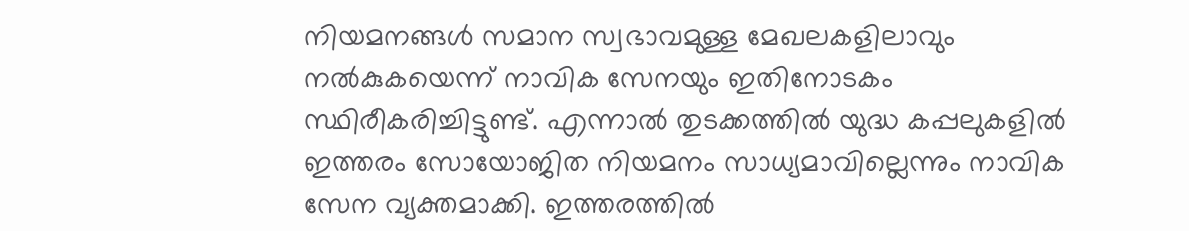നിയമനങ്ങള്‍ സമാന സ്വഭാവമുള്ള മേഖലകളിലാവും നല്‍കുകയെന്ന് നാവിക സേനയും ഇതിനോടകം സ്ഥിരീകരിച്ചിട്ടുണ്ട്. എന്നാല്‍ തുടക്കത്തില്‍ യുദ്ധ കപ്പലുകളില്‍ ഇത്തരം സോയോജിത നിയമനം സാധ്യമാവില്ലെന്നും നാവിക സേന വ്യക്തമാക്കി. ഇത്തരത്തില്‍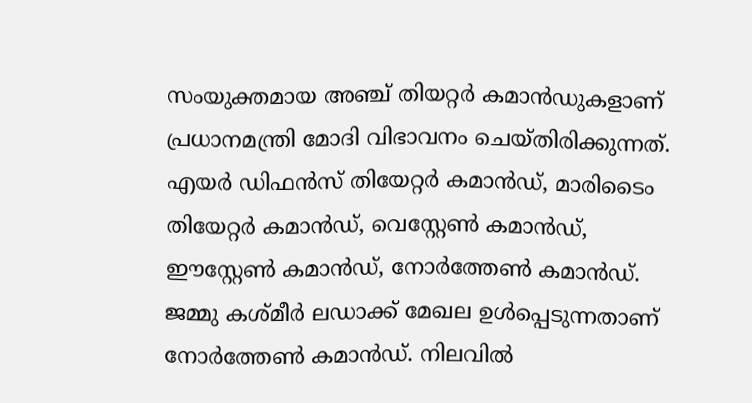സംയുക്തമായ അഞ്ച് തിയറ്റര്‍ കമാന്‍ഡുകളാണ് പ്രധാനമന്ത്രി മോദി വിഭാവനം ചെയ്തിരിക്കുന്നത്. എയര്‍ ഡിഫന്‍സ് തിയേറ്റര്‍ കമാന്‍ഡ്, മാരിടൈം തിയേറ്റര്‍ കമാന്‍ഡ്, വെസ്റ്റേണ്‍ കമാന്‍ഡ്, ഈസ്റ്റേണ്‍ കമാന്‍ഡ്, നോര്‍ത്തേണ്‍ കമാന്‍ഡ്. ജമ്മു കശ്മീര്‍ ലഡാക്ക് മേഖല ഉള്‍പ്പെടുന്നതാണ് നോര്‍‌ത്തേണ്‍ കമാന്‍ഡ്. നിലവില്‍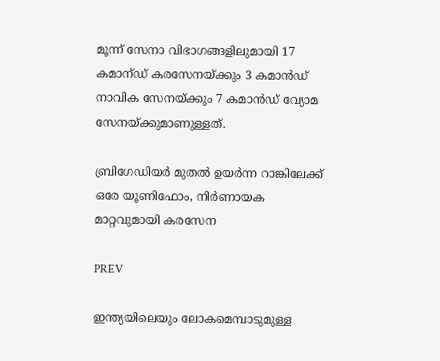മൂന്ന് സേനാ വിഭാഗങ്ങളിലുമായി 17 കമാന്ഡ് കരസേനയ്ക്കും 3 കമാന്‍ഡ് നാവിക സേനയ്ക്കും 7 കമാന്‍ഡ് വ്യോമ സേനയ്ക്കുമാണുള്ളത്.

ബ്രിഗേഡിയര്‍ മുതല്‍ ഉയര്‍ന്ന റാങ്കിലേക്ക് ഒരേ യൂണിഫോം, നിര്‍ണായക മാറ്റവുമായി കരസേന

PREV

ഇന്ത്യയിലെയും ലോകമെമ്പാടുമുള്ള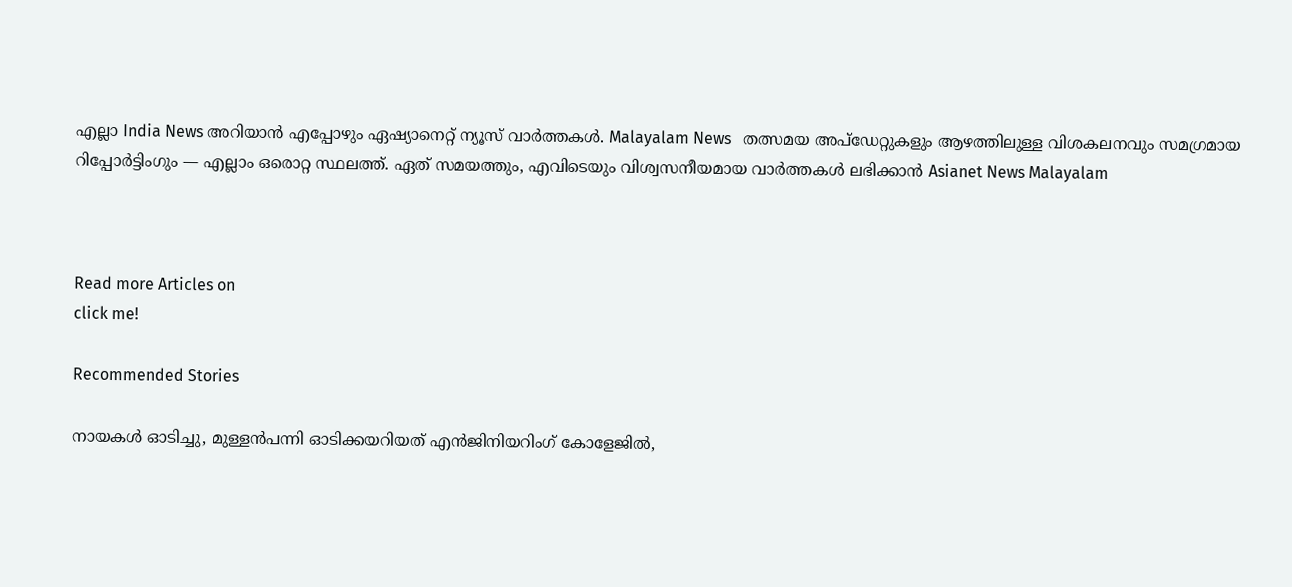എല്ലാ India News അറിയാൻ എപ്പോഴും ഏഷ്യാനെറ്റ് ന്യൂസ് വാർത്തകൾ. Malayalam News   തത്സമയ അപ്‌ഡേറ്റുകളും ആഴത്തിലുള്ള വിശകലനവും സമഗ്രമായ റിപ്പോർട്ടിംഗും — എല്ലാം ഒരൊറ്റ സ്ഥലത്ത്. ഏത് സമയത്തും, എവിടെയും വിശ്വസനീയമായ വാർത്തകൾ ലഭിക്കാൻ Asianet News Malayalam



Read more Articles on
click me!

Recommended Stories

നായകൾ ഓടിച്ചു, മുള്ളൻപന്നി ഓടിക്കയറിയത് എൻജിനിയറിംഗ് കോളേജിൽ,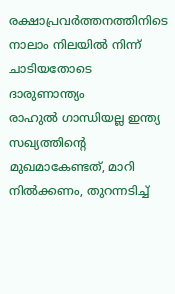രക്ഷാപ്രവർത്തനത്തിനിടെ നാലാം നിലയിൽ നിന്ന് ചാടിയതോടെ ദാരുണാന്ത്യം
രാഹുൽ ഗാന്ധിയല്ല ഇന്ത്യ സഖ്യത്തിന്‍റെ മുഖമാകേണ്ടത്, മാറി നിൽക്കണം, തുറന്നടിച്ച്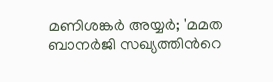മണിശങ്കർ അയ്യർ; 'മമത ബാനർജി സഖ്യത്തിന്‍റെ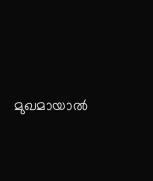മുഖമായാൽ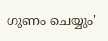ഗുണം ചെയ്യും'